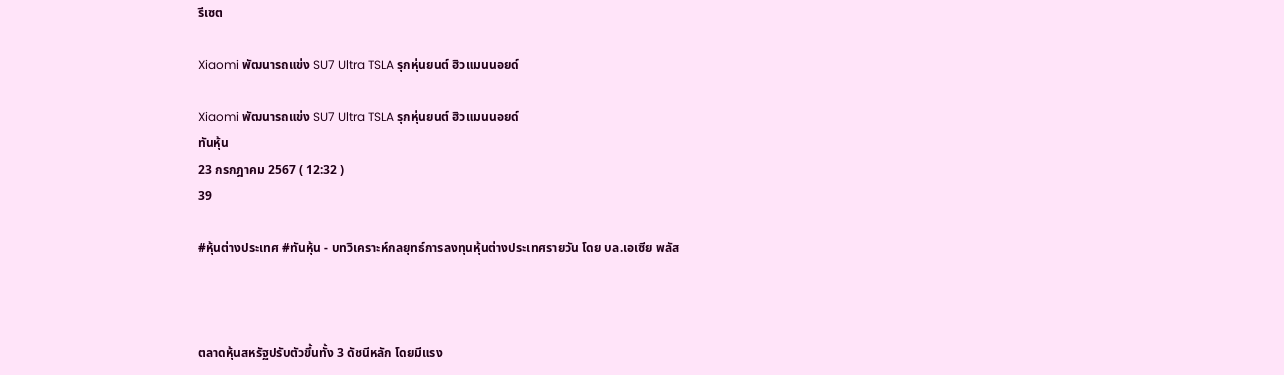รีเซต

Xiaomi พัฒนารถแข่ง SU7 Ultra TSLA รุกหุ่นยนต์ ฮิวแมนนอยด์

Xiaomi พัฒนารถแข่ง SU7 Ultra TSLA รุกหุ่นยนต์ ฮิวแมนนอยด์
ทันหุ้น
23 กรกฎาคม 2567 ( 12:32 )
39

#หุ้นต่างประเทศ #ทันหุ้น - บทวิเคราะห์กลยุทธ์การลงทุนหุ้นต่างประเทศรายวัน โดย บล.เอเซีย พลัส



ตลาดหุ้นสหรัฐปรับตัวขึ้นทั้ง 3 ดัชนีหลัก โดยมีแรง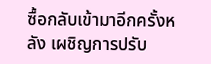ซื้อกลับเข้ามาอีกครั้งหลัง เผชิญการปรับ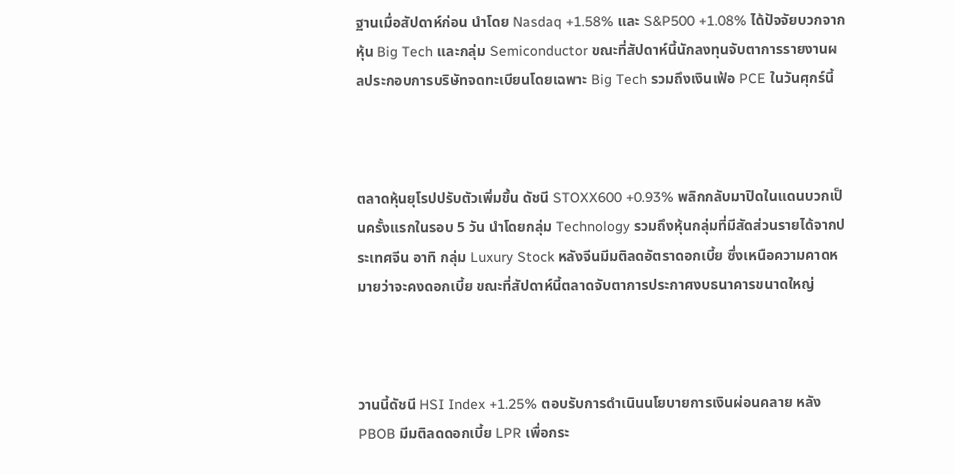ฐานเมื่อสัปดาห์ก่อน นำโดย Nasdaq +1.58% และ S&P500 +1.08% ได้ปัจจัยบวกจากหุ้น Big Tech และกลุ่ม Semiconductor ขณะที่สัปดาห์นี้นักลงทุนจับตาการรายงานผลประกอบการบริษัทจดทะเบียนโดยเฉพาะ Big Tech รวมถึงเงินเฟ้อ PCE ในวันศุกร์นี้



ตลาดหุ้นยุโรปปรับตัวเพิ่มขึ้น ดัชนี STOXX600 +0.93% พลิกกลับมาปิดในแดนบวกเป็นครั้งแรกในรอบ 5 วัน นำโดยกลุ่ม Technology รวมถึงหุ้นกลุ่มที่มีสัดส่วนรายได้จากประเทศจีน อาทิ กลุ่ม Luxury Stock หลังจีนมีมติลดอัตราดอกเบี้ย ซึ่งเหนือความคาดหมายว่าจะคงดอกเบี้ย ขณะที่สัปดาห์นี้ตลาดจับตาการประกาศงบธนาคารขนาดใหญ่



วานนี้ดัชนี HSI Index +1.25% ตอบรับการดำเนินนโยบายการเงินผ่อนคลาย หลัง PBOB มีมติลดดอกเบี้ย LPR เพื่อกระ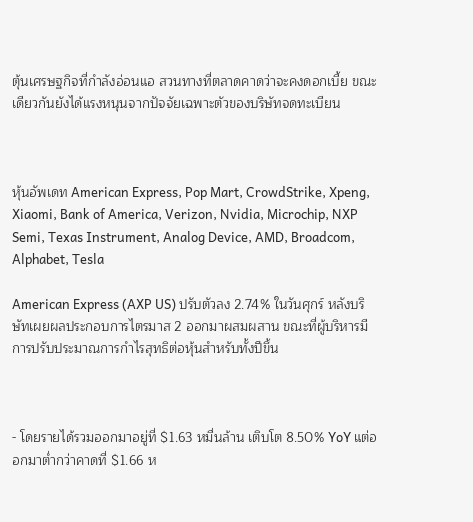ตุ้นเศรษฐกิจที่กำลังอ่อนแอ สวนทางที่ตลาดคาดว่าจะคงดอกเบี้ย ขณะเดียวกันยังได้แรงหนุนจากปัจจัยเฉพาะตัวของบริษัทจดทะเบียน



หุ้นอัพเดท American Express, Pop Mart, CrowdStrike, Xpeng, Xiaomi, Bank of America, Verizon, Nvidia, Microchip, NXP Semi, Texas Instrument, Analog Device, AMD, Broadcom, Alphabet, Tesla

American Express (AXP US) ปรับตัวลง 2.74% ในวันศุกร์ หลังบริษัทเผยผลประกอบการไตรมาส 2 ออกมาผสมผสาน ขณะที่ผู้บริหารมีการปรับประมาณการกำไรสุทธิต่อหุ้นสำหรับทั้งปีขึ้น



- โดยรายได้รวมออกมาอยู่ที่ $1.63 หมื่นล้าน เติบโต 8.50% YoY แต่ออกมาต่ำกว่าคาดที่ $1.66 ห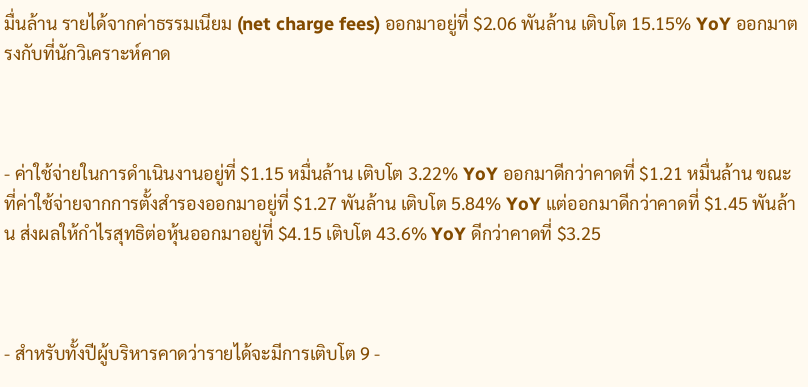มื่นล้าน รายได้จากค่าธรรมเนียม (net charge fees) ออกมาอยู่ที่ $2.06 พันล้าน เติบโต 15.15% YoY ออกมาตรงกับที่นักวิเคราะห์คาด



- ค่าใช้จ่ายในการดำเนินงานอยู่ที่ $1.15 หมื่นล้าน เติบโต 3.22% YoY ออกมาดีกว่าคาดที่ $1.21 หมื่นล้าน ขณะที่ค่าใช้จ่ายจากการตั้งสำรองออกมาอยู่ที่ $1.27 พันล้าน เติบโต 5.84% YoY แต่ออกมาดีกว่าคาดที่ $1.45 พันล้าน ส่งผลให้กำไรสุทธิต่อหุ้นออกมาอยู่ที่ $4.15 เติบโต 43.6% YoY ดีกว่าคาดที่ $3.25



- สำหรับทั้งปีผู้บริหารคาดว่ารายได้จะมีการเติบโต 9 -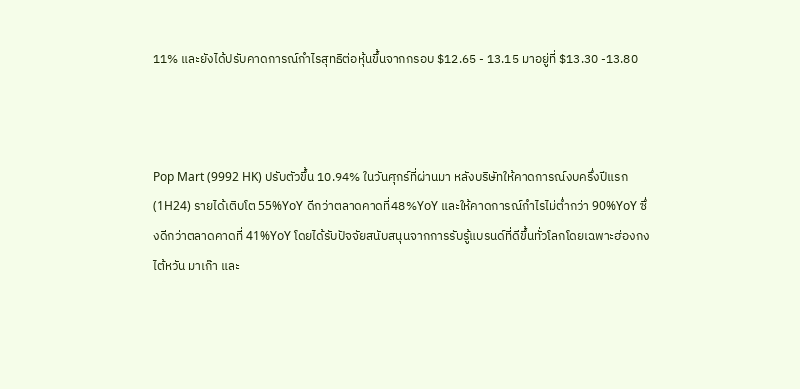11% และยังได้ปรับคาดการณ์กำไรสุทธิต่อหุ้นขึ้นจากกรอบ $12.65 - 13.15 มาอยู่ที่ $13.30 -13.80



Pop Mart (9992 HK) ปรับตัวขึ้น 10.94% ในวันศุกร์ที่ผ่านมา หลังบริษัทให้คาดการณ์งบครึ่งปีแรก (1H24) รายได้เติบโต 55%YoY ดีกว่าตลาดคาดที่48%YoY และให้คาดการณ์กำไรไม่ต่ำกว่า 90%YoY ซึ่งดีกว่าตลาดคาดที่ 41%YoY โดยได้รับปัจจัยสนับสนุนจากการรับรู้แบรนด์ที่ดีขึ้นทั่วโลกโดยเฉพาะฮ่องกง ไต้หวัน มาเก๊า และ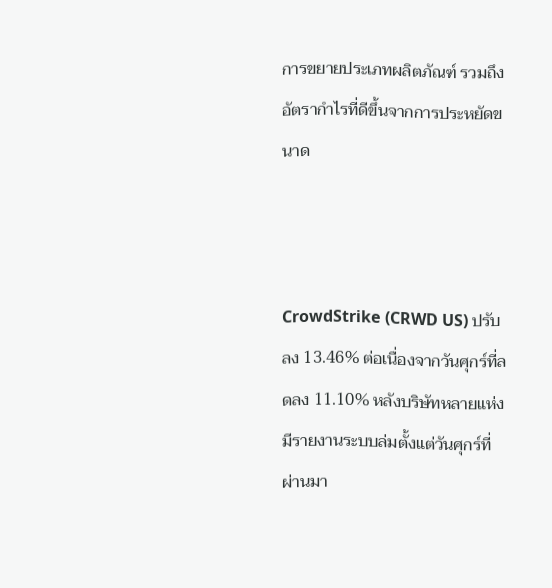การขยายประเภทผลิตภัณฑ์ รวมถึงอัตรากำไรที่ดีขึ้นจากการประหยัดขนาด



CrowdStrike (CRWD US) ปรับลง 13.46% ต่อเนื่องจากวันศุกร์ที่ลดลง 11.10% หลังบริษัทหลายแห่งมีรายงานระบบล่มตั้งแต่วันศุกร์ที่ผ่านมา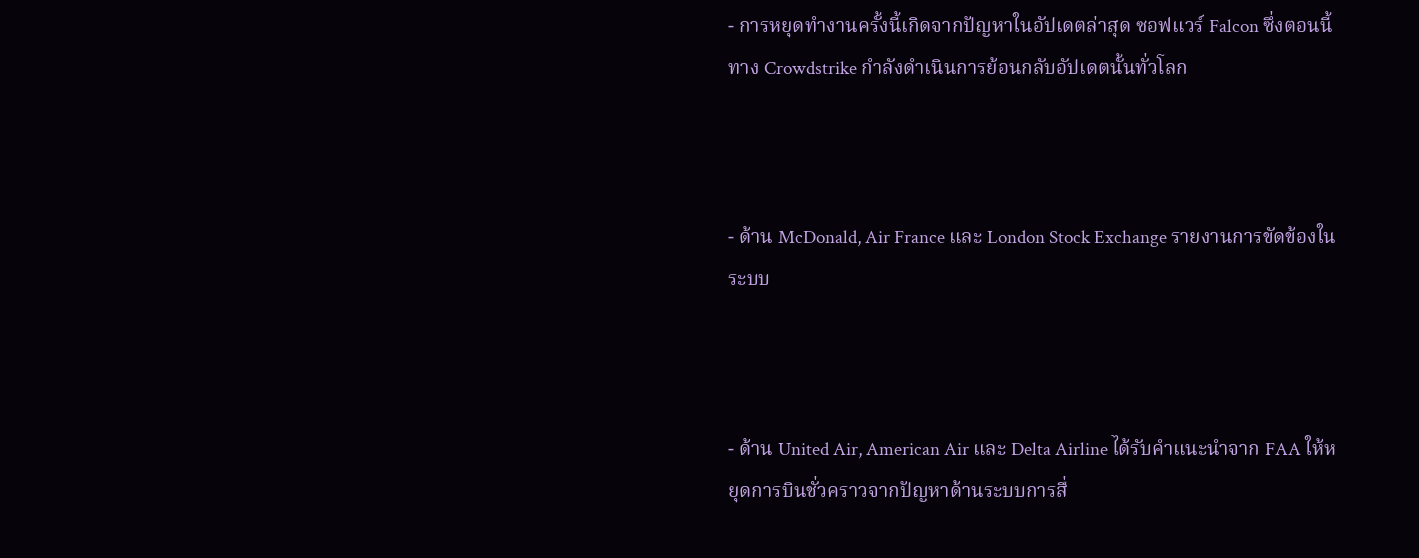- การหยุดทำงานครั้งนี้เกิดจากปัญหาในอัปเดตล่าสุด ซอฟแวร์ Falcon ซึ่งตอนนี้ทาง Crowdstrike กำลังดำเนินการย้อนกลับอัปเดตนั้นทั่วโลก



- ด้าน McDonald, Air France และ London Stock Exchange รายงานการขัดข้องในระบบ



- ด้าน United Air, American Air และ Delta Airline ได้รับคำแนะนำจาก FAA ให้หยุดการบินชั่วคราวจากปัญหาด้านระบบการสื่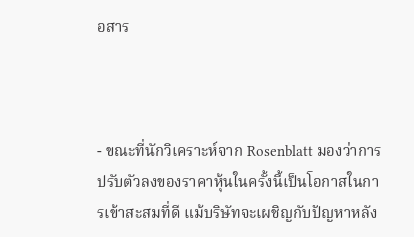อสาร



- ขณะที่นักวิเคราะห์จาก Rosenblatt มองว่าการปรับตัวลงของราคาหุ้นในครั้งนี้เป็นโอกาสในการเข้าสะสมที่ดี แม้บริษัทจะเผชิญกับปัญหาหลัง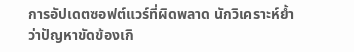การอัปเดตซอฟต์แวร์ที่ผิดพลาด นักวิเคราะห์ย้ำว่าปัญหาขัดข้องเกิ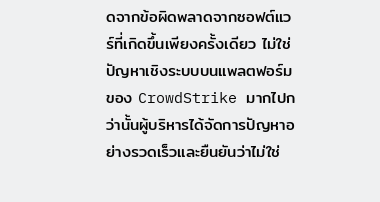ดจากข้อผิดพลาดจากซอฟต์แวร์ที่เกิดขึ้นเพียงครั้งเดียว ไม่ใช่ปัญหาเชิงระบบบนแพลตฟอร์มของ CrowdStrike มากไปกว่านั้นผู้บริหารได้จัดการปัญหาอย่างรวดเร็วและยืนยันว่าไม่ใช่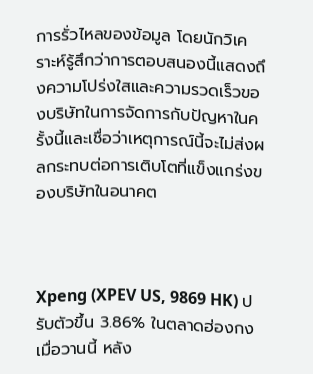การรั่วไหลของข้อมูล โดยนักวิเคราะห์รู้สึกว่าการตอบสนองนี้แสดงถึงความโปร่งใสและความรวดเร็วของบริษัทในการจัดการกับปัญหาในครั้งนี้และเชื่อว่าเหตุการณ์นี้จะไม่ส่งผลกระทบต่อการเติบโตที่แข็งแกร่งของบริษัทในอนาคต



Xpeng (XPEV US, 9869 HK) ปรับตัวขึ้น 3.86% ในตลาดฮ่องกงเมื่อวานนี้ หลัง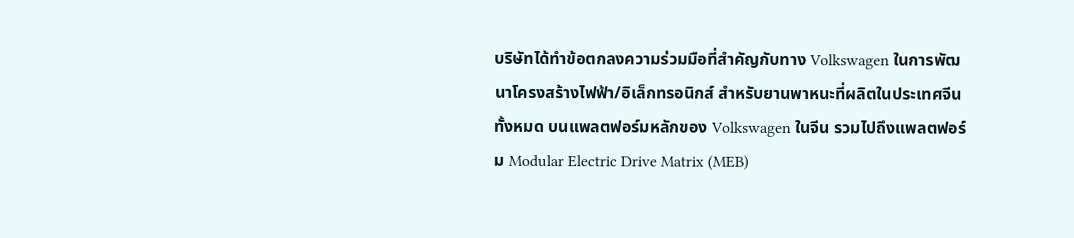บริษัทได้ทำข้อตกลงความร่วมมือที่สำคัญกับทาง Volkswagen ในการพัฒนาโครงสร้างไฟฟ้า/อิเล็กทรอนิกส์ สำหรับยานพาหนะที่ผลิตในประเทศจีนทั้งหมด บนแพลตฟอร์มหลักของ Volkswagen ในจีน รวมไปถึงแพลตฟอร์ม Modular Electric Drive Matrix (MEB)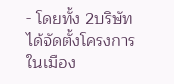- โดยทั้ง 2บริษัทได้จัดตั้งโครงการในเมือง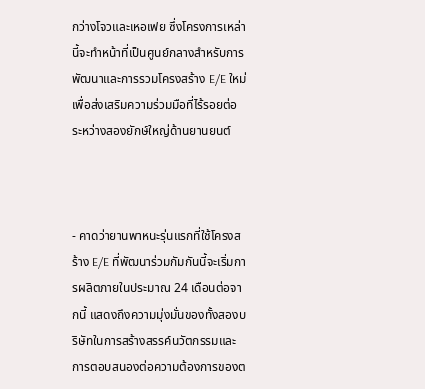กว่างโจวและเหอเฟย ซึ่งโครงการเหล่านี้จะทำหน้าที่เป็นศูนย์กลางสำหรับการพัฒนาและการรวมโครงสร้าง E/E ใหม่ เพื่อส่งเสริมความร่วมมือที่ไร้รอยต่อระหว่างสองยักษ์ใหญ่ด้านยานยนต์



- คาดว่ายานพาหนะรุ่นแรกที่ใช้โครงสร้าง E/E ที่พัฒนาร่วมกัมกันนี้จะเริ่มการผลิตภายในประมาณ 24 เดือนต่อจากนี้ แสดงถึงความมุ่งมั่นของทั้งสองบริษัทในการสร้างสรรค์นวัตกรรมและการตอบสนองต่อความต้องการของต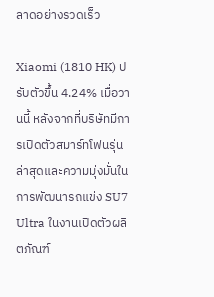ลาดอย่างรวดเร็ว

Xiaomi (1810 HK) ปรับตัวขึ้น 4.24% เมื่อวานนี้ หลังจากที่บริษัทมีการเปิดตัวสมาร์ทโฟนรุ่นล่าสุดและความมุ่งมั่นในการพัฒนารถแข่ง SU7 Ultra ในงานเปิดตัวผลิตภัณฑ์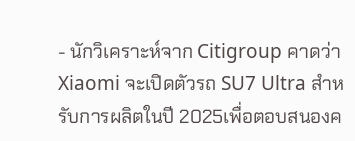- นักวิเคราะห์จาก Citigroup คาดว่า Xiaomi จะเปิดตัวรถ SU7 Ultra สำหรับการผลิตในปี 2025เพื่อตอบสนองค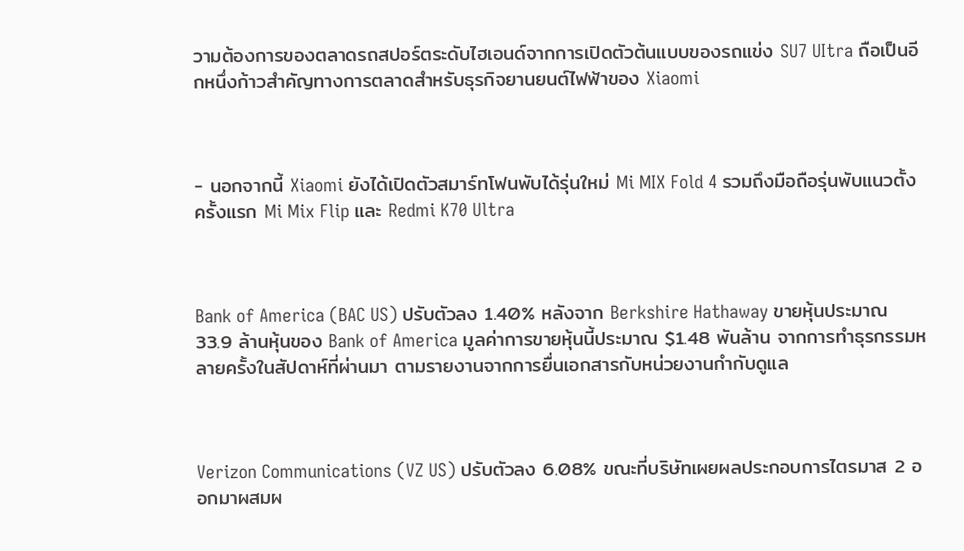วามต้องการของตลาดรถสปอร์ตระดับไฮเอนด์จากการเปิดตัวต้นแบบของรถแข่ง SU7 UItra ถือเป็นอีกหนึ่งก้าวสำคัญทางการตลาดสำหรับธุรกิจยานยนต์ไฟฟ้าของ Xiaomi



- นอกจากนี้ Xiaomi ยังได้เปิดตัวสมาร์ทโฟนพับได้รุ่นใหม่ Mi MIX Fold 4 รวมถึงมือถือรุ่นพับแนวตั้งครั้งแรก Mi Mix Flip และ Redmi K70 Ultra



Bank of America (BAC US) ปรับตัวลง 1.40% หลังจาก Berkshire Hathaway ขายหุ้นประมาณ 33.9 ล้านหุ้นของ Bank of America มูลค่าการขายหุ้นนี้ประมาณ $1.48 พันล้าน จากการทำธุรกรรมหลายครั้งในสัปดาห์ที่ผ่านมา ตามรายงานจากการยื่นเอกสารกับหน่วยงานกำกับดูแล



Verizon Communications (VZ US) ปรับตัวลง 6.08% ขณะที่บริษัทเผยผลประกอบการไตรมาส 2 ออกมาผสมผ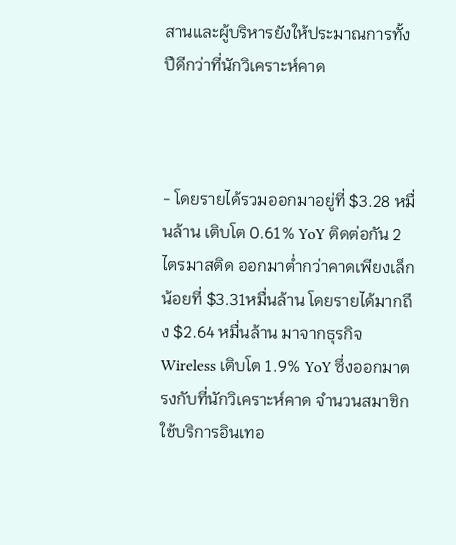สานและผู้บริหารยังให้ประมาณการทั้งปืดีกว่าที่นักวิเคราะห์คาด



- โดยรายได้รวมออกมาอยู่ที่ $3.28 หมื่นล้าน เติบโต 0.61% YoY ติดต่อกัน 2 ไตรมาสติด ออกมาต่ำกว่าคาดเพียงเล็กน้อยที่ $3.31หมื่นล้าน โดยรายได้มากถึง $2.64 หมื่นล้าน มาจากธุรกิจ Wireless เติบโต 1.9% YoY ซึ่งออกมาตรงกับที่นักวิเคราะห์คาด จำนวนสมาชิกใช้บริการอินเทอ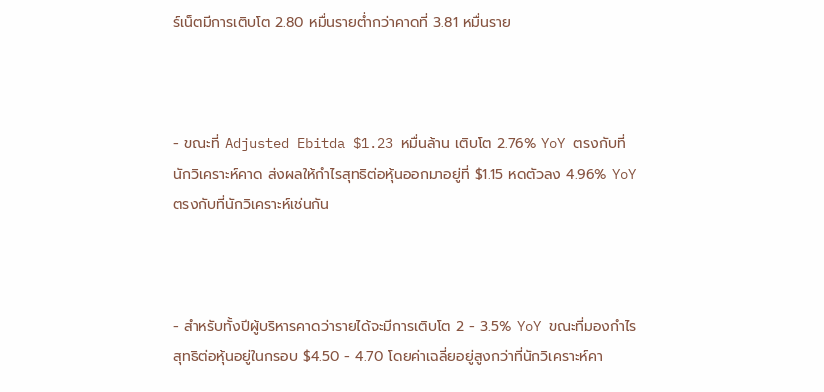ร์เน็ตมีการเติบโต 2.80 หมื่นรายต่ำกว่าคาดที่ 3.81 หมื่นราย



- ขณะที่ Adjusted Ebitda $1.23 หมื่นล้าน เติบโต 2.76% YoY ตรงกับที่นักวิเคราะห์คาด ส่งผลให้กำไรสุทธิต่อหุ้นออกมาอยู่ที่ $1.15 หดตัวลง 4.96% YoY ตรงกับที่นักวิเคราะห์เช่นกัน



- สำหรับทั้งปีผู้บริหารคาดว่ารายได้จะมีการเติบโต 2 - 3.5% YoY ขณะที่มองกำไรสุทธิต่อหุ้นอยู่ในกรอบ $4.50 - 4.70 โดยค่าเฉลี่ยอยู่สูงกว่าที่นักวิเคราะห์คา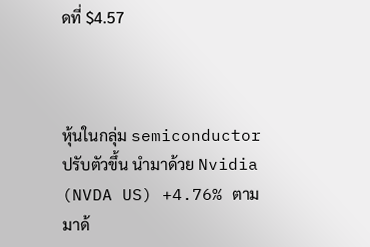ดที่ $4.57



หุ้นในกลุ่ม semiconductor ปรับตัวขึ้น นำมาด้วย Nvidia (NVDA US) +4.76% ตามมาด้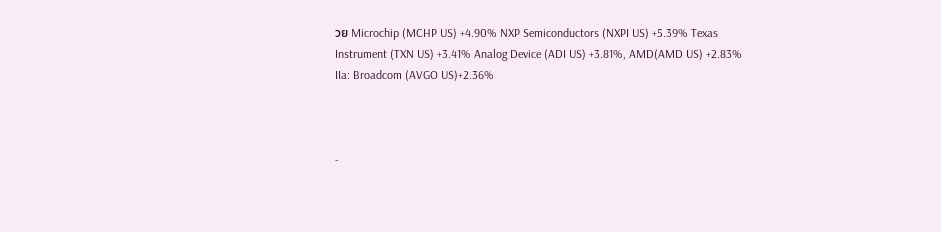วย Microchip (MCHP US) +4.90% NXP Semiconductors (NXPI US) +5.39% Texas Instrument (TXN US) +3.41% Analog Device (ADI US) +3.81%, AMD(AMD US) +2.83% IIa: Broadcom (AVGO US)+2.36%



-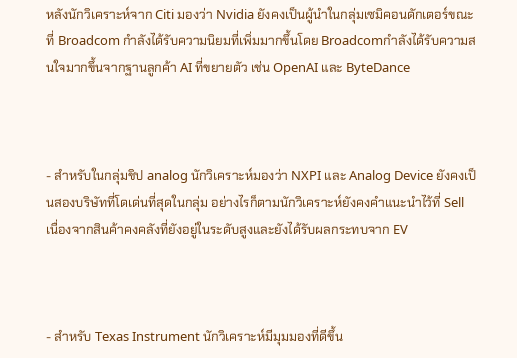หลังนักวิเคราะห์จาก Citi มองว่า Nvidia ยังคงเป็นผู้นำในกลุ่มเซมิคอนดักเตอร์ขณะที่ Broadcom กำลังได้รับความนิยมที่เพิ่มมากขึ้นโดย Broadcomกำลังได้รับความสนใจมากขึ้นจากฐานลูกค้า AI ที่ขยายตัว เช่น OpenAI และ ByteDance



- สำหรับในกลุ่มชิป analog นักวิเคราะห์มองว่า NXPI และ Analog Device ยังคงเป็นสองบริษัทที่โดเด่นที่สุดในกลุ่ม อย่างไรก็ตามนักวิเคราะห์ยังคงคำแนะนำไว้ที่ Sell เนื่องจากสินค้าคงคลังที่ยังอยู่ในระดับสูงและยังได้รับผลกระทบจาก EV



- สำหรับ Texas Instrument นักวิเคราะห์มีมุมมองที่ดีขึ้น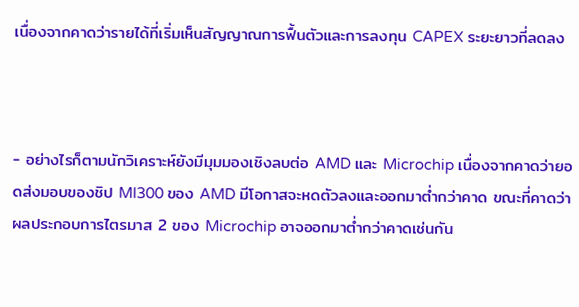เนื่องจากคาดว่ารายได้ที่เริ่มเห็นสัญญาณการฟื้นตัวและการลงทุน CAPEX ระยะยาวที่ลดลง



- อย่างไรก็ตามนักวิเคราะห์ยังมีมุมมองเชิงลบต่อ AMD และ Microchip เนื่องจากคาดว่ายอดส่งมอบของชิป MI300 ของ AMD มีโอกาสจะหดตัวลงและออกมาต่ำกว่าคาด ขณะที่คาดว่าผลประกอบการไตรมาส 2 ของ Microchip อาจออกมาต่ำกว่าคาดเช่นกัน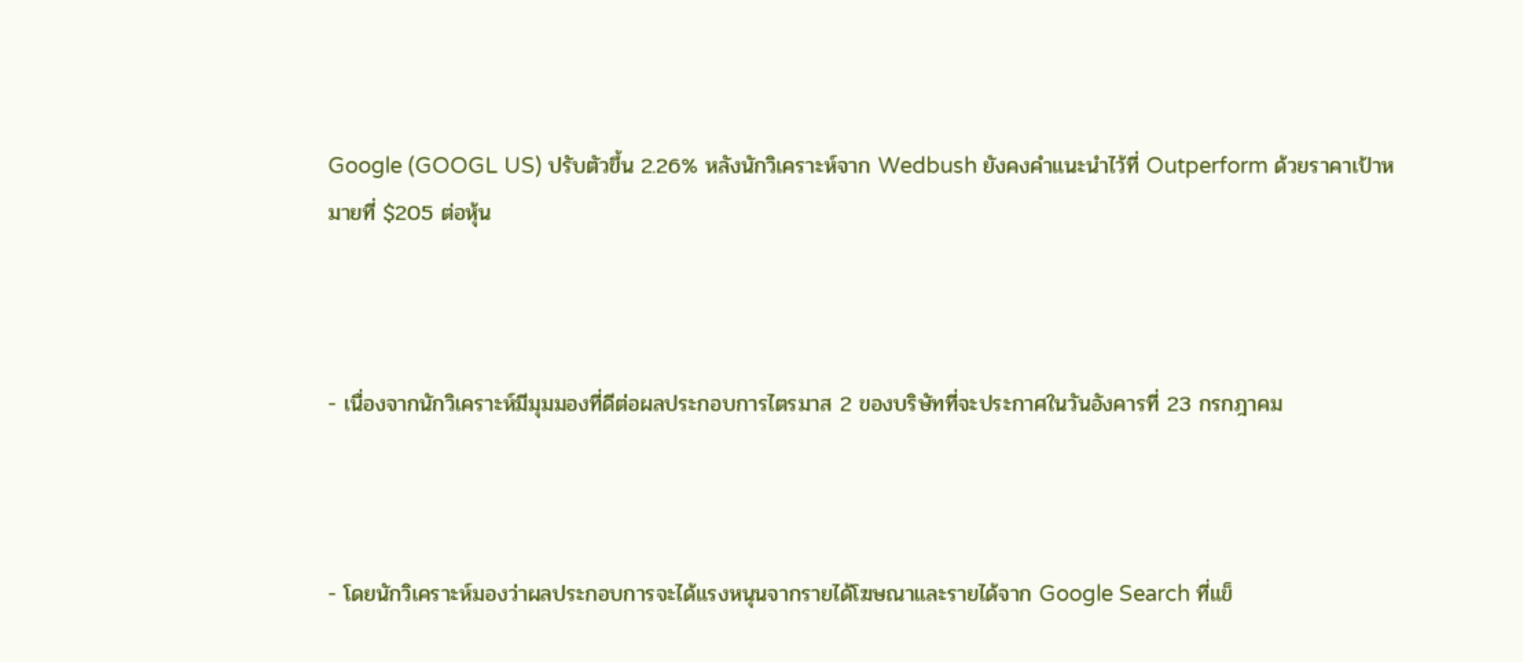Google (GOOGL US) ปรับตัวขึ้น 2.26% หลังนักวิเคราะห์จาก Wedbush ยังคงคำแนะนำไว้ที่ Outperform ด้วยราคาเป้าหมายที่ $205 ต่อหุ้น



- เนื่องจากนักวิเคราะห์มีมุมมองที่ดีต่อผลประกอบการไตรมาส 2 ของบริษัทที่จะประกาศในวันอังคารที่ 23 กรกฎาคม



- โดยนักวิเคราะห์มองว่าผลประกอบการจะได้แรงหนุนจากรายได้โฆษณาและรายได้จาก Google Search ที่แข็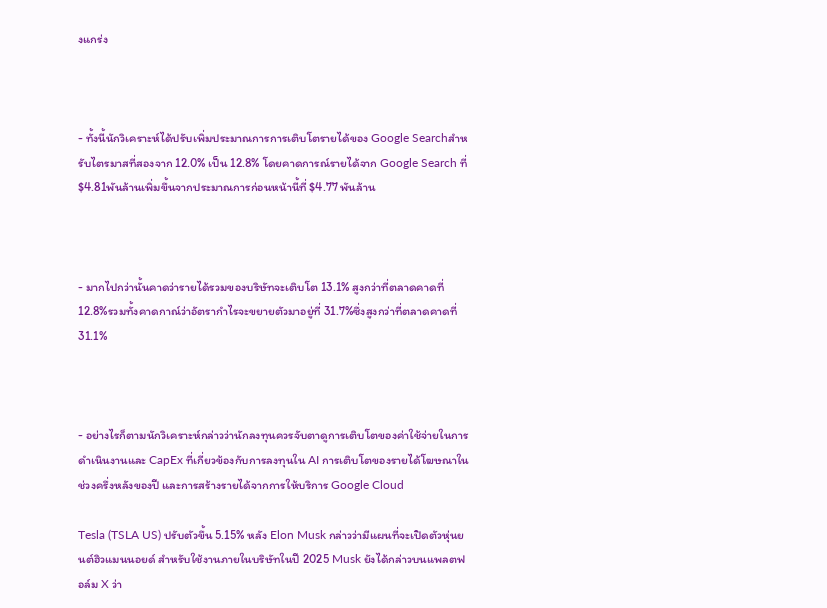งแกร่ง



- ทั้งนี้นักวิเคราะห์ได้ปรับเพิ่มประมาณการการเติบโตรายได้ของ Google Searchสำหรับไตรมาสที่สองจาก 12.0% เป็น 12.8% โดยคาดการณ์รายได้จาก Google Search ที่ $4.81พันล้านเพิ่มขึ้นจากประมาณการก่อนหน้านี้ที่ $4.77 พันล้าน



- มากไปกว่านั้นคาดว่ารายได้รวมของบริษัทจะเติบโต 13.1% สูงกว่าที่ตลาดคาดที่ 12.8%รวมทั้งคาดกาณ์ว่าอัตรากำไรจะขยายตัวมาอยู่ที่ 31.7%ซึ่งสูงกว่าที่ตลาดคาดที่ 31.1%



- อย่างไรก็ตามนักวิเคราะห์กล่าวว่านักลงทุนควรจับตาดูการเติบโตของค่าใช้จ่ายในการดำเนินงานและ CapEx ที่เกี่ยวข้องกับการลงทุนใน AI การเติบโตของรายได้โฆษณาในช่วงครึ่งหลังของปี และการสร้างรายได้จากการให้บริการ Google Cloud

Tesla (TSLA US) ปรับตัวขึ้น 5.15% หลัง Elon Musk กล่าวว่ามีแผนที่จะเปิดตัวหุ่นยนต์ฮิวแมนนอยด์ สำหรับใช้งานภายในบริษัทในปี 2025 Musk ยังได้กล่าวบนแพลตฟอล์ม X ว่า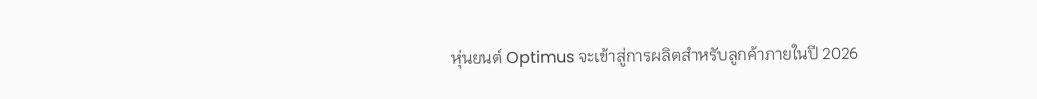หุ่นยนต์ Optimus จะเข้าสู่การผลิตสำหรับลูกค้าภายในปี 2026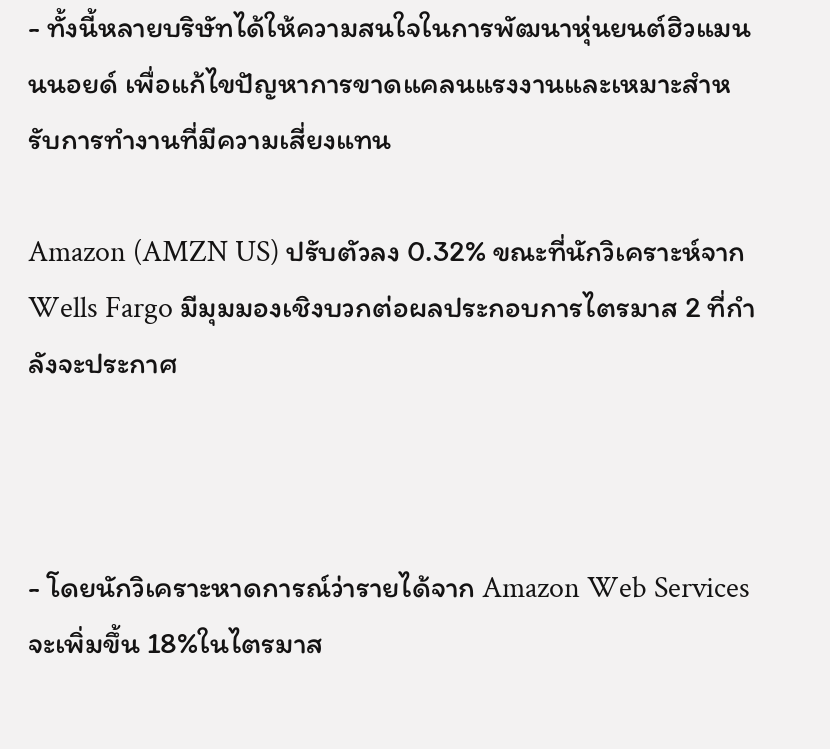- ทั้งนี้หลายบริษัทได้ให้ความสนใจในการพัฒนาหุ่นยนต์ฮิวแมนนนอยด์ เพื่อแก้ไขปัญหาการขาดแคลนแรงงานและเหมาะสำหรับการทำงานที่มีความเสี่ยงแทน

Amazon (AMZN US) ปรับตัวลง 0.32% ขณะที่นักวิเคราะห์จาก Wells Fargo มีมุมมองเชิงบวกต่อผลประกอบการไตรมาส 2 ที่กำลังจะประกาศ



- โดยนักวิเคราะหาดการณ์ว่ารายได้จาก Amazon Web Services จะเพิ่มขึ้น 18%ในไตรมาส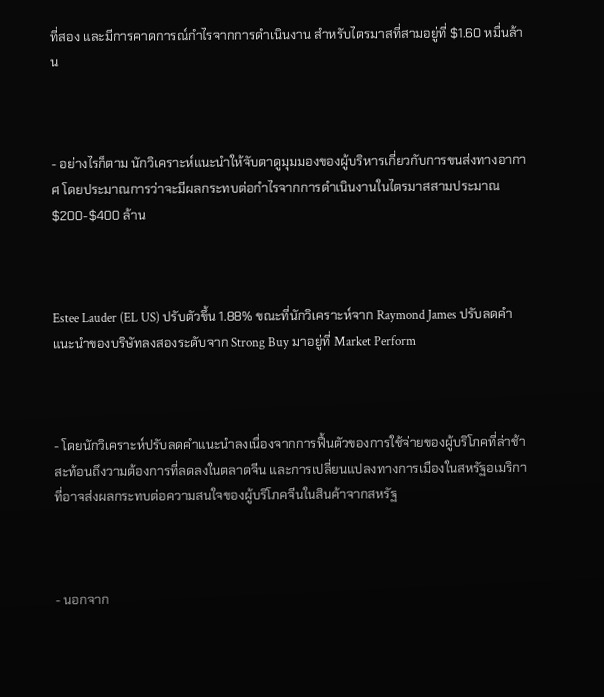ที่สอง และมีการคาดการณ์กำไรจากการดำเนินงาน สำหรับไตรมาสที่สามอยู่ที่ $1.60 หมื่นล้าน



- อย่างไรก็ตาม นักวิเคราะห์แนะนำให้จับตาดูมุมมองของผู้บริหารเกี่ยวกับการขนส่งทางอากาศ โดยประมาณการว่าจะมีผลกระทบต่อกำไรจากการดำเนินงานในไตรมาสสามประมาณ $200-$400 ล้าน



Estee Lauder (EL US) ปรับตัวขึ้น 1.88% ขณะที่นักวิเคราะห์จาก Raymond James ปรับลดคำแนะนำของบริษัทลงสองระดับจาก Strong Buy มาอยู่ที่ Market Perform



- โดยนักวิเคราะห์ปรับลดคำแนะนำลงเนื่องจากการฟื้นตัวของการใช้จ่ายของผู้บริโภคที่ล่าช้า สะท้อนถึงวามต้องการที่ลดลงในตลาดจีน และการเปลี่ยนแปลงทางการเมืองในสหรัฐอเมริกาที่อาจส่งผลกระทบต่อความสนใจของผู้บริโภคจีนในสินค้าจากสหรัฐ



- นอกจาก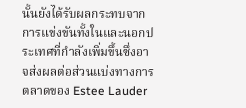นั้นยังได้รับผลกระทบจากการแข่งขันทั้งในและนอกประเทศที่กำลังเพิ่มขึ้นซึ่งอาจส่งผลต่อส่วนแบ่งทางการตลาดของ Estee Lauder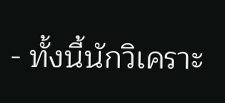- ทั้งนี้นักวิเคราะ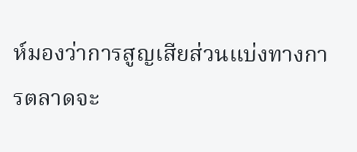ห์มองว่าการสูญเสียส่วนแบ่งทางการตลาดจะ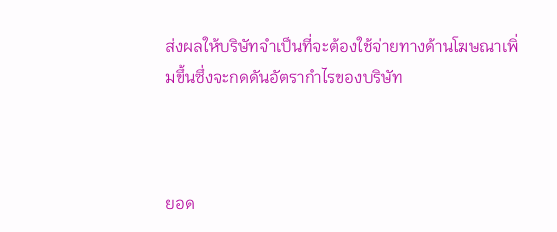ส่งผลให้บริษัทจำเป็นที่จะต้องใช้จ่ายทางด้านโฆษณาเพิ่มขึ้นซึ่งจะกดดันอัตรากำไรของบริษัท



ยอด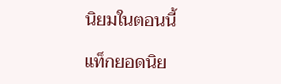นิยมในตอนนี้

แท็กยอดนิย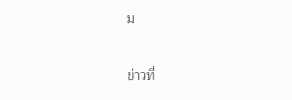ม

ข่าวที่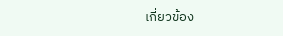เกี่ยวข้อง